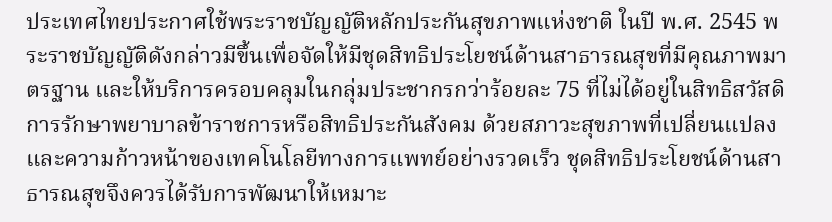ประเทศไทยประกาศใช้พระราชบัญญัติหลักประกันสุขภาพแห่งชาติ ในปี พ.ศ. 2545 พระราชบัญญัติดังกล่าวมีขึ้นเพื่อจัดให้มีชุดสิทธิประโยชน์ด้านสาธารณสุขที่มีคุณภาพมาตรฐาน และให้บริการครอบคลุมในกลุ่มประชากรกว่าร้อยละ 75 ที่ไม่ได้อยู่ในสิทธิสวัสดิการรักษาพยาบาลข้าราชการหรือสิทธิประกันสังคม ด้วยสภาวะสุขภาพที่เปลี่ยนแปลง และความก้าวหน้าของเทคโนโลยีทางการแพทย์อย่างรวดเร็ว ชุดสิทธิประโยชน์ด้านสาธารณสุขจึงควรได้รับการพัฒนาให้เหมาะ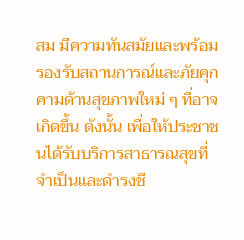สม มีความทันสมัยและพร้อมรองรับสถานการณ์และภัยคุกคามด้านสุขภาพใหม่ ๆ ที่อาจเกิดขึ้น ดังนั้น เพื่อให้ประชาชนได้รับบริการสาธารณสุขที่จำเป็นและดำรงชี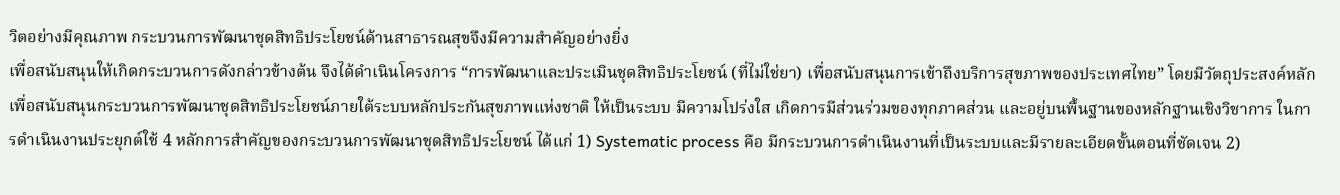วิตอย่างมีคุณภาพ กระบวนการพัฒนาชุดสิทธิประโยชน์ด้านสาธารณสุขจึงมีความสำคัญอย่างยิ่ง
เพื่อสนับสนุนให้เกิดกระบวนการดังกล่าวข้างต้น จึงได้ดำเนินโครงการ “การพัฒนาและประเมินชุดสิทธิประโยชน์ (ที่ไม่ใช่ยา) เพื่อสนับสนุนการเข้าถึงบริการสุขภาพของประเทศไทย” โดยมีวัตถุประสงค์หลักเพื่อสนับสนุนกระบวนการพัฒนาชุดสิทธิประโยชน์ภายใต้ระบบหลักประกันสุขภาพแห่งชาติ ให้เป็นระบบ มีความโปร่งใส เกิดการมีส่วนร่วมของทุกภาคส่วน และอยู่บนพื้นฐานของหลักฐานเชิงวิชาการ ในการดำเนินงานประยุกต์ใช้ 4 หลักการสำคัญของกระบวนการพัฒนาชุดสิทธิประโยชน์ ได้แก่ 1) Systematic process คือ มีกระบวนการดำเนินงานที่เป็นระบบและมีรายละเอียดขั้นตอนที่ชัดเจน 2)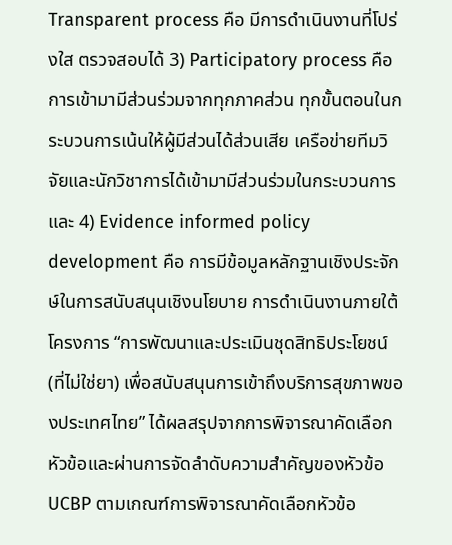Transparent process คือ มีการดำเนินงานที่โปร่งใส ตรวจสอบได้ 3) Participatory process คือ การเข้ามามีส่วนร่วมจากทุกภาคส่วน ทุกขั้นตอนในกระบวนการเน้นให้ผู้มีส่วนได้ส่วนเสีย เครือข่ายทีมวิจัยและนักวิชาการได้เข้ามามีส่วนร่วมในกระบวนการ และ 4) Evidence informed policy development คือ การมีข้อมูลหลักฐานเชิงประจักษ์ในการสนับสนุนเชิงนโยบาย การดำเนินงานภายใต้โครงการ “การพัฒนาและประเมินชุดสิทธิประโยชน์ (ที่ไม่ใช่ยา) เพื่อสนับสนุนการเข้าถึงบริการสุขภาพของประเทศไทย” ได้ผลสรุปจากการพิจารณาคัดเลือกหัวข้อและผ่านการจัดลำดับความสำคัญของหัวข้อ UCBP ตามเกณฑ์การพิจารณาคัดเลือกหัวข้อ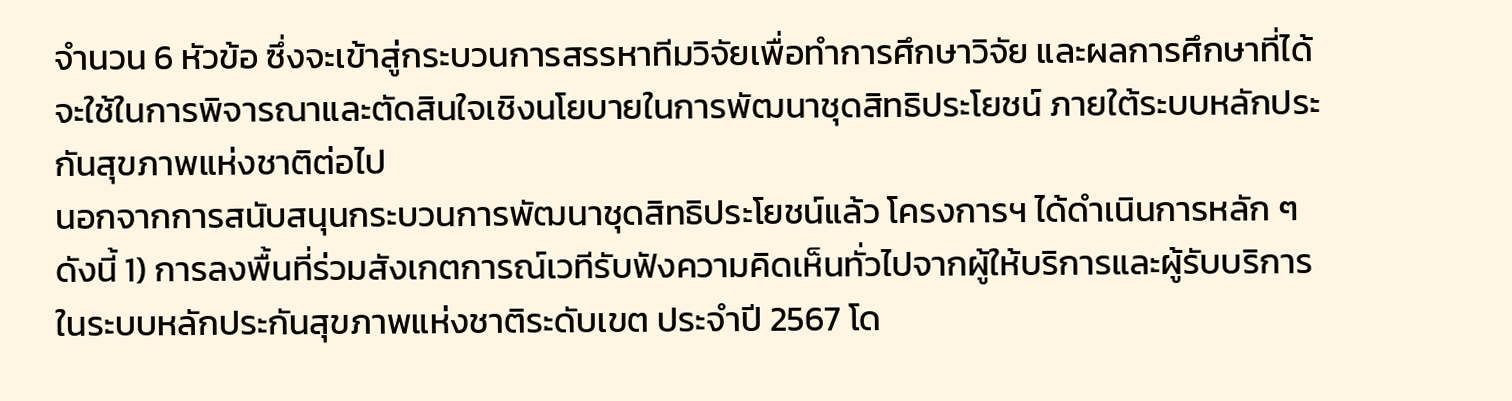จำนวน 6 หัวข้อ ซึ่งจะเข้าสู่กระบวนการสรรหาทีมวิจัยเพื่อทำการศึกษาวิจัย และผลการศึกษาที่ได้จะใช้ในการพิจารณาและตัดสินใจเชิงนโยบายในการพัฒนาชุดสิทธิประโยชน์ ภายใต้ระบบหลักประกันสุขภาพแห่งชาติต่อไป
นอกจากการสนับสนุนกระบวนการพัฒนาชุดสิทธิประโยชน์แล้ว โครงการฯ ได้ดำเนินการหลัก ๆ ดังนี้ 1) การลงพื้นที่ร่วมสังเกตการณ์เวทีรับฟังความคิดเห็นทั่วไปจากผู้ให้บริการและผู้รับบริการในระบบหลักประกันสุขภาพแห่งชาติระดับเขต ประจำปี 2567 โด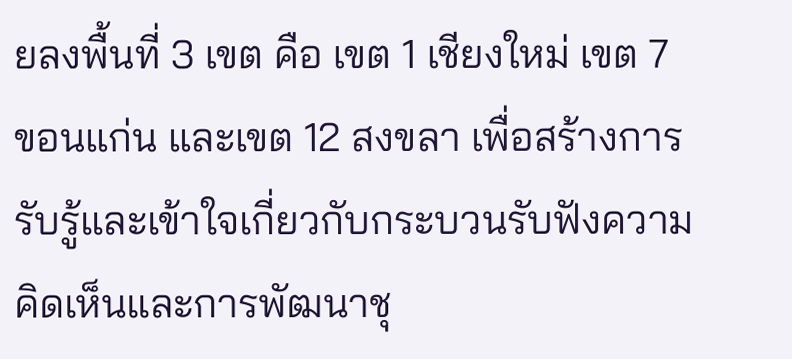ยลงพื้นที่ 3 เขต คือ เขต 1 เชียงใหม่ เขต 7 ขอนแก่น และเขต 12 สงขลา เพื่อสร้างการรับรู้และเข้าใจเกี่ยวกับกระบวนรับฟังความคิดเห็นและการพัฒนาชุ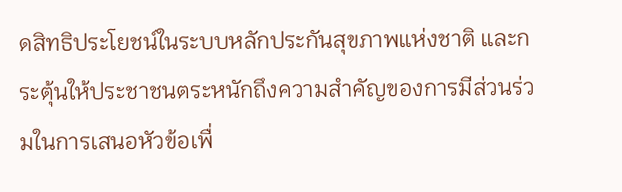ดสิทธิประโยชน์ในระบบหลักประกันสุขภาพแห่งชาติ และกระตุ้นให้ประชาชนตระหนักถึงความสำคัญของการมีส่วนร่วมในการเสนอหัวข้อเพื่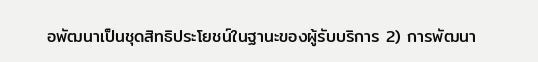อพัฒนาเป็นชุดสิทธิประโยชน์ในฐานะของผู้รับบริการ 2) การพัฒนา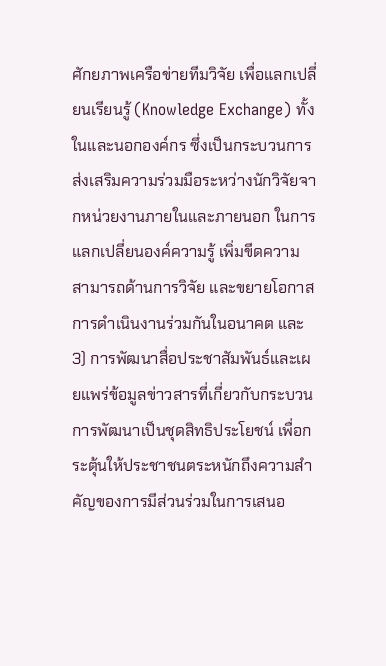ศักยภาพเครือข่ายทีมวิจัย เพื่อแลกเปลี่ยนเรียนรู้ (Knowledge Exchange) ทั้งในและนอกองค์กร ซึ่งเป็นกระบวนการส่งเสริมความร่วมมือระหว่างนักวิจัยจากหน่วยงานภายในและภายนอก ในการแลกเปลี่ยนองค์ความรู้ เพิ่มขีดความสามารถด้านการวิจัย และขยายโอกาสการดำเนินงานร่วมกันในอนาคต และ 3) การพัฒนาสื่อประชาสัมพันธ์และเผยแพร่ข้อมูลข่าวสารที่เกี่ยวกับกระบวนการพัฒนาเป็นชุดสิทธิประโยชน์ เพื่อกระตุ้นให้ประชาชนตระหนักถึงความสำคัญของการมีส่วนร่วมในการเสนอ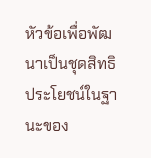หัวข้อเพื่อพัฒนาเป็นชุดสิทธิประโยชน์ในฐานะของ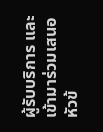ผู้รับบริการ และเข้ามาร่วมเสนอหัวข้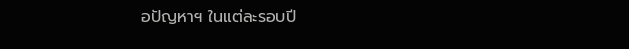อปัญหาฯ ในแต่ละรอบปี